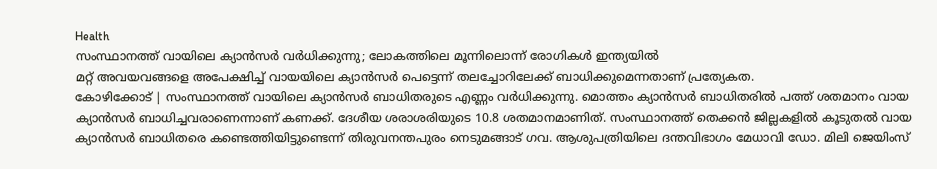Health
സംസ്ഥാനത്ത് വായിലെ ക്യാൻസർ വർധിക്കുന്നു; ലോകത്തിലെ മൂന്നിലൊന്ന് രോഗികൾ ഇന്ത്യയിൽ
മറ്റ് അവയവങ്ങളെ അപേക്ഷിച്ച് വായയിലെ ക്യാൻസർ പെട്ടെന്ന് തലച്ചോറിലേക്ക് ബാധിക്കുമെന്നതാണ് പ്രത്യേകത.
കോഴിക്കോട് | സംസ്ഥാനത്ത് വായിലെ ക്യാൻസർ ബാധിതരുടെ എണ്ണം വർധിക്കുന്നു. മൊത്തം ക്യാൻസർ ബാധിതരിൽ പത്ത് ശതമാനം വായ ക്യാൻസർ ബാധിച്ചവരാണെന്നാണ് കണക്ക്. ദേശീയ ശരാശരിയുടെ 10.8 ശതമാനമാണിത്. സംസ്ഥാനത്ത് തെക്കൻ ജില്ലകളിൽ കൂടുതൽ വായ ക്യാൻസർ ബാധിതരെ കണ്ടെത്തിയിട്ടുണ്ടെന്ന് തിരുവനന്തപുരം നെടുമങ്ങാട് ഗവ. ആശുപത്രിയിലെ ദന്തവിഭാഗം മേധാവി ഡോ. മിലി ജെയിംസ്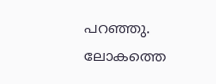പറഞ്ഞു.
ലോകത്തെ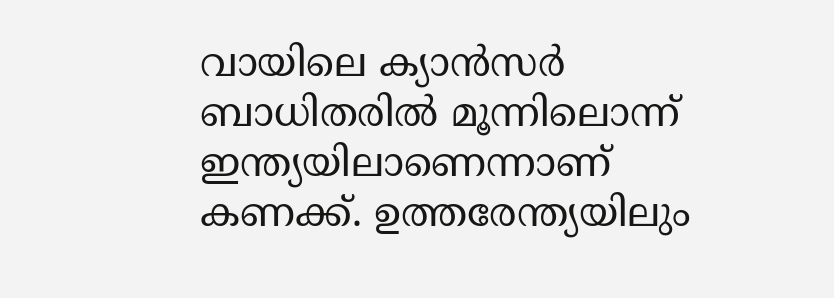വായിലെ ക്യാൻസർ ബാധിതരിൽ മൂന്നിലൊന്ന് ഇന്ത്യയിലാണെന്നാണ് കണക്ക്. ഉത്തരേന്ത്യയിലും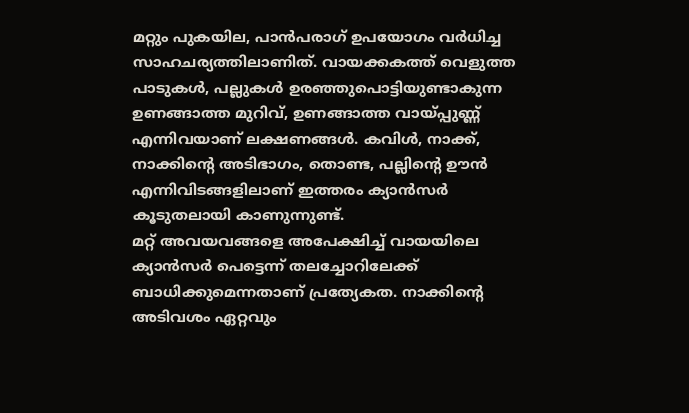മറ്റും പുകയില, പാൻപരാഗ് ഉപയോഗം വർധിച്ച സാഹചര്യത്തിലാണിത്. വായക്കകത്ത് വെളുത്ത പാടുകൾ, പല്ലുകൾ ഉരഞ്ഞുപൊട്ടിയുണ്ടാകുന്ന ഉണങ്ങാത്ത മുറിവ്, ഉണങ്ങാത്ത വായ്പ്പുണ്ണ് എന്നിവയാണ് ലക്ഷണങ്ങൾ. കവിൾ, നാക്ക്, നാക്കിന്റെ അടിഭാഗം, തൊണ്ട, പല്ലിന്റെ ഊൻ എന്നിവിടങ്ങളിലാണ് ഇത്തരം ക്യാൻസർ കൂടുതലായി കാണുന്നുണ്ട്.
മറ്റ് അവയവങ്ങളെ അപേക്ഷിച്ച് വായയിലെ ക്യാൻസർ പെട്ടെന്ന് തലച്ചോറിലേക്ക് ബാധിക്കുമെന്നതാണ് പ്രത്യേകത. നാക്കിന്റെ അടിവശം ഏറ്റവും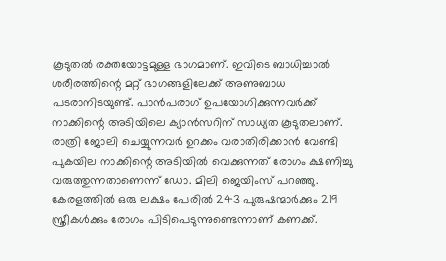കൂടുതൽ രക്തയോട്ടമുള്ള ഭാഗമാണ്. ഇവിടെ ബാധിച്ചാൽ ശരീരത്തിന്റെ മറ്റ് ഭാഗങ്ങളിലേക്ക് അണുബാധ പടരാനിടയുണ്ട്. പാൻപരാഗ് ഉപയോഗിക്കുന്നവർക്ക് നാക്കിന്റെ അടിയിലെ ക്യാൻസറിന് സാധ്യത കൂടുതലാണ്.
രാത്രി ജോലി ചെയ്യുന്നവർ ഉറക്കം വരാതിരിക്കാൻ വേണ്ടി പുകയില നാക്കിന്റെ അടിയിൽ വെക്കുന്നത് രോഗം ക്ഷണിച്ചു വരുത്തുന്നതാണെന്ന് ഡോ. മിലി ജെയിംസ് പറഞ്ഞു. കേരളത്തിൽ ഒരു ലക്ഷം പേരിൽ 243 പുരുഷന്മാർക്കും 219 സ്ത്രീകൾക്കും രോഗം പിടിപെടുന്നുണ്ടെന്നാണ് കണക്ക്.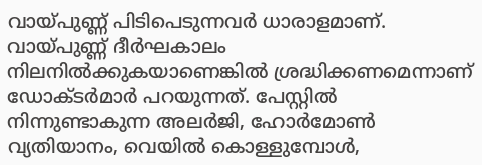വായ്പുണ്ണ് പിടിപെടുന്നവർ ധാരാളമാണ്.
വായ്പുണ്ണ് ദീർഘകാലം നിലനിൽക്കുകയാണെങ്കിൽ ശ്രദ്ധിക്കണമെന്നാണ് ഡോക്ടർമാർ പറയുന്നത്. പേസ്റ്റിൽ നിന്നുണ്ടാകുന്ന അലർജി, ഹോർമോൺ വ്യതിയാനം, വെയിൽ കൊള്ളുമ്പോൾ,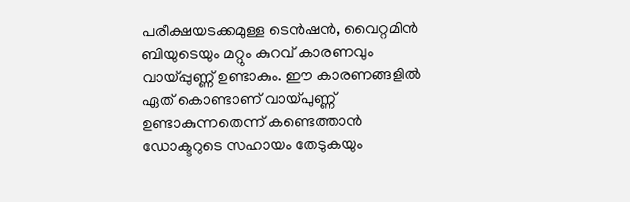പരീക്ഷയടക്കമുള്ള ടെൻഷൻ, വൈറ്റമിൻ ബിയുടെയും മറ്റും കുറവ് കാരണവും വായ്പ്പുണ്ണ് ഉണ്ടാകും. ഈ കാരണങ്ങളിൽ ഏത് കൊണ്ടാണ് വായ്പുണ്ണ് ഉണ്ടാകുന്നതെന്ന് കണ്ടെത്താൻ ഡോക്ടറുടെ സഹായം തേടുകയും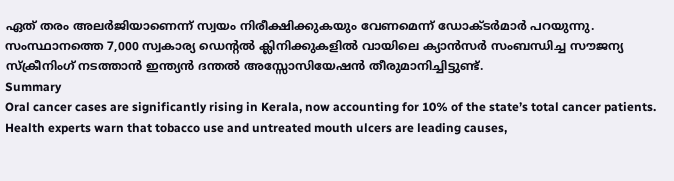ഏത് തരം അലർജിയാണെന്ന് സ്വയം നിരീക്ഷിക്കുകയും വേണമെന്ന് ഡോക്ടർമാർ പറയുന്നു.
സംസ്ഥാനത്തെ 7,000 സ്വകാര്യ ഡെന്റൽ ക്ലിനിക്കുകളിൽ വായിലെ ക്യാൻസർ സംബന്ധിച്ച സൗജന്യ സ്ക്രീനിംഗ് നടത്താൻ ഇന്ത്യൻ ദന്തൽ അസ്സോസിയേഷൻ തീരുമാനിച്ചിട്ടുണ്ട്.
Summary
Oral cancer cases are significantly rising in Kerala, now accounting for 10% of the state’s total cancer patients. Health experts warn that tobacco use and untreated mouth ulcers are leading causes,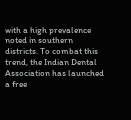with a high prevalence noted in southern districts. To combat this trend, the Indian Dental Association has launched a free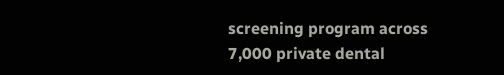screening program across 7,000 private dental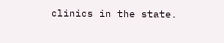clinics in the state.